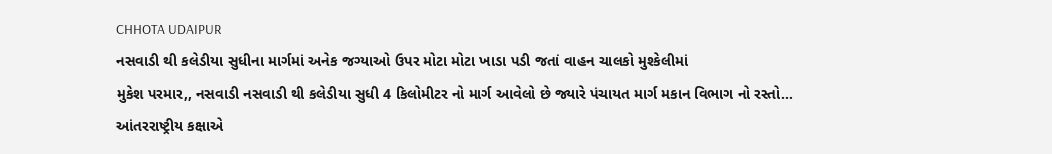CHHOTA UDAIPUR
નસવાડી થી કલેડીયા સુધીના માર્ગમાં અનેક જગ્યાઓ ઉપર મોટા મોટા ખાડા પડી જતાં વાહન ચાલકો મુશ્કેલીમાં
મુકેશ પરમાર,, નસવાડી નસવાડી થી કલેડીયા સુધી 4 કિલોમીટર નો માર્ગ આવેલો છે જ્યારે પંચાયત માર્ગ મકાન વિભાગ નો રસ્તો…
આંતરરાષ્ટ્રીય કક્ષાએ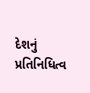દેશનું પ્રતિનિધિત્વ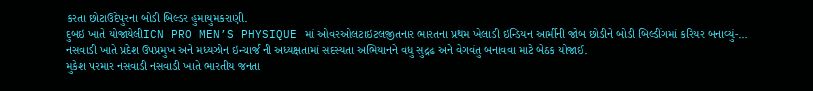કરતા છોટાઉદેપુરના બોડી બિલ્ડર હુમાયુમકરાણી.
દુબઇ ખાતે યોજાયેલીICN PRO MEN’S PHYSIQUE માં ઓવરઓલટાઇટલજીતનાર ભારતના પ્રથમ ખેલાડી ઇન્ડિયન આર્મીની જોબ છોડીને બોડી બિલ્ડીંગમાં કરિયર બનાવ્યું-…
નસવાડી ખાતે પ્રદેશ ઉપપ્રમુખ અને મધ્યઝોન ઇન્ચાર્જ ની અધ્યક્ષતામાં સદસ્યતા અભિયાનને વધુ સુદ્રઢ અને વેગવંતુ બનાવવા માટે બેઠક યોજાઈ.
મુકેશ પરમાર નસવાડી નસવાડી ખાતે ભારતીય જનતા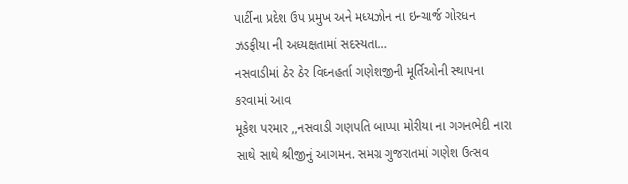પાર્ટીના પ્રદેશ ઉપ પ્રમુખ અને મધ્યઝોન ના ઇન્ચાર્જ ગોરધન ઝડફીયા ની અધ્યક્ષતામાં સદસ્યતા…
નસવાડીમાં ઠેર ઠેર વિઘ્નહર્તા ગણેશજીની મૂર્તિઓની સ્થાપના કરવામાં આવ
મૂકેશ પરમાર ,,નસવાડી ગણપતિ બાપ્પા મોરીયા ના ગગનભેદી નારા સાથે સાથે શ્રીજીનું આગમન. સમગ્ર ગુજરાતમાં ગણેશ ઉત્સવ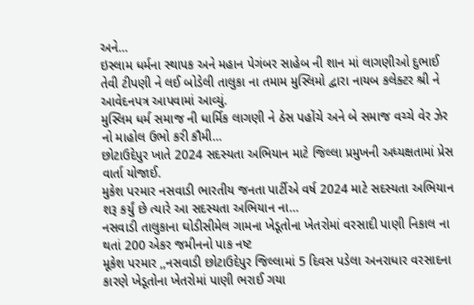અને…
ઇસ્લામ ધર્મના સ્થાપક અને મહાન પેગંબર સાહેબ ની શાન માં લાગણીઓ દુભાઈ તેવી ટીપણી ને લઈ બોડેલી તાલુકા ના તમામ મુસ્લિમો દ્વારા નાયબ કલેક્ટર શ્રી ને આવેદનપત્ર આપવામાં આવ્યું.
મુસ્લિમ ધર્મ સમાજ ની ધાર્મિક લાગણી ને ઠેસ પહોંચે અને બે સમાજ વચ્ચે વેર ઝેર નો માહોલ ઉભો કરી કૌમી…
છોટાઉદેપુર ખાતે 2024 સદસ્યતા અભિયાન માટે જિલ્લા પ્રમુખની અધ્યક્ષતામાં પ્રેસ વાર્તા યોજાઈ.
મુકેશ પરમાર નસવાડી ભારતીય જનતા પાર્ટીએ વર્ષ 2024 માટે સદસ્યતા અભિયાન શરૂ કર્યું છે ત્યારે આ સદસ્યતા અભિયાન ના…
નસવાડી તાલુકાના ઘોડીસીમેલ ગામના ખેડૂતોના ખેતરોમાં વરસાદી પાણી નિકાલ ના થતાં 200 એકર જમીનનો પાક નષ્ટ
મૂકેશ પરમાર ,,નસવાડી છોટાઉદેપુર જિલ્લામાં 5 દિવસ પડેલા અનરાધાર વરસાદના કારણે ખેડૂતોના ખેતરોમાં પાણી ભરાઈ ગયા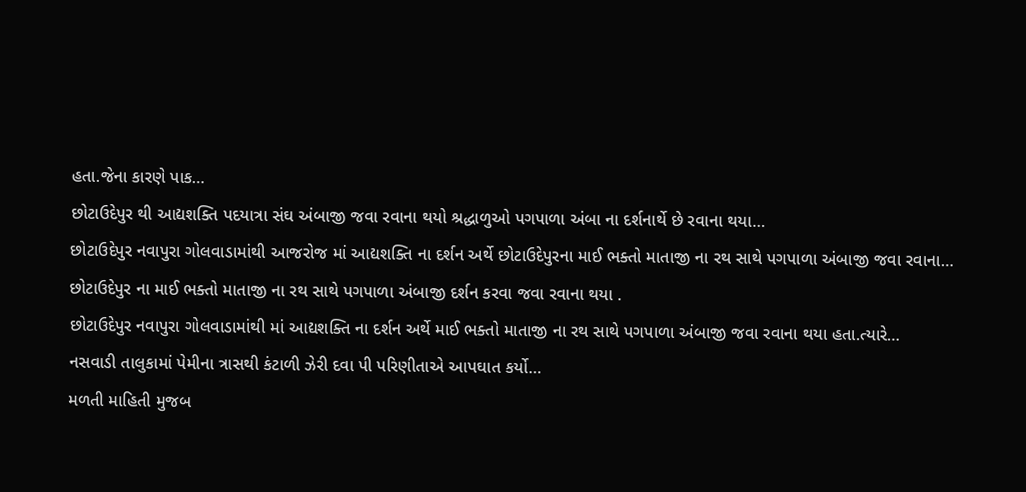હતા.જેના કારણે પાક…
છોટાઉદેપુર થી આદ્યશક્તિ પદયાત્રા સંઘ અંબાજી જવા રવાના થયો શ્રદ્ધાળુઓ પગપાળા અંબા ના દર્શનાર્થે છે રવાના થયા…
છોટાઉદેપુર નવાપુરા ગોલવાડામાંથી આજરોજ માં આદ્યશક્તિ ના દર્શન અર્થે છોટાઉદેપુરના માઈ ભક્તો માતાજી ના રથ સાથે પગપાળા અંબાજી જવા રવાના…
છોટાઉદેપુર ના માઈ ભક્તો માતાજી ના રથ સાથે પગપાળા અંબાજી દર્શન કરવા જવા રવાના થયા .
છોટાઉદેપુર નવાપુરા ગોલવાડામાંથી માં આદ્યશક્તિ ના દર્શન અર્થે માઈ ભક્તો માતાજી ના રથ સાથે પગપાળા અંબાજી જવા રવાના થયા હતા.ત્યારે…
નસવાડી તાલુકામાં પેમીના ત્રાસથી કંટાળી ઝેરી દવા પી પરિણીતાએ આપઘાત કર્યો…
મળતી માહિતી મુજબ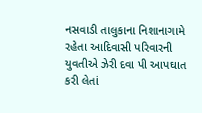નસવાડી તાલુકાના નિશાનાગામે રહેતા આદિવાસી પરિવારની યુવતીએ ઝેરી દવા પી આપઘાત કરી લેતાં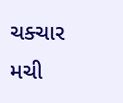ચક્ચાર મચી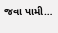જવા પામી…